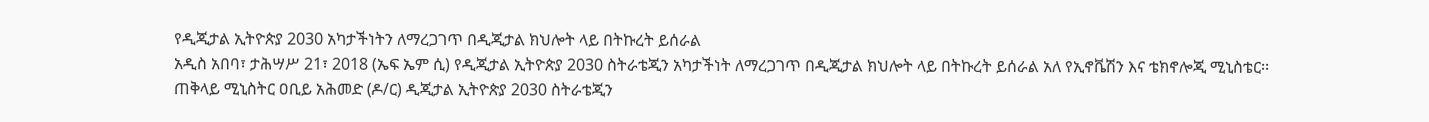የዲጂታል ኢትዮጵያ 2030 አካታችነትን ለማረጋገጥ በዲጂታል ክህሎት ላይ በትኩረት ይሰራል
አዲስ አበባ፣ ታሕሣሥ 21፣ 2018 (ኤፍ ኤም ሲ) የዲጂታል ኢትዮጵያ 2030 ስትራቴጂን አካታችነት ለማረጋገጥ በዲጂታል ክህሎት ላይ በትኩረት ይሰራል አለ የኢኖቬሽን እና ቴክኖሎጂ ሚኒስቴር፡፡
ጠቅላይ ሚኒስትር ዐቢይ አሕመድ (ዶ/ር) ዲጂታል ኢትዮጵያ 2030 ስትራቴጂን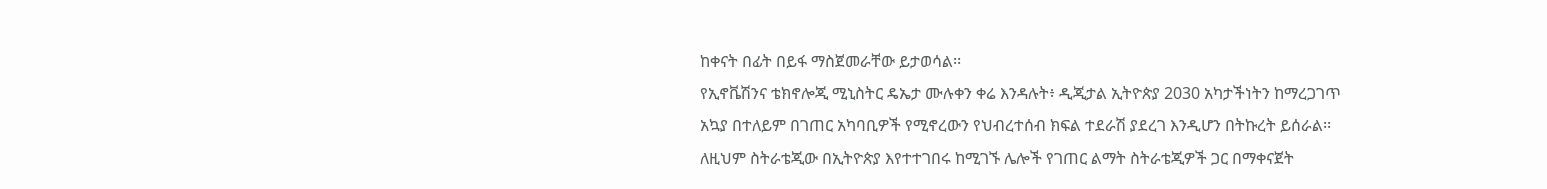ከቀናት በፊት በይፋ ማስጀመራቸው ይታወሳል፡፡
የኢኖቬሽንና ቴክኖሎጂ ሚኒስትር ዴኤታ ሙሉቀን ቀሬ እንዳሉት፥ ዲጂታል ኢትዮጵያ 2030 አካታችነትን ከማረጋገጥ አኳያ በተለይም በገጠር አካባቢዎች የሚኖረውን የህብረተሰብ ክፍል ተደራሽ ያደረገ እንዲሆን በትኩረት ይሰራል፡፡
ለዚህም ስትራቴጂው በኢትዮጵያ እየተተገበሩ ከሚገኙ ሌሎች የገጠር ልማት ስትራቴጂዎች ጋር በማቀናጀት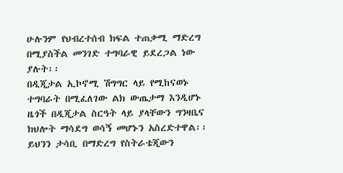ሁሉንም የህብረተሰብ ክፍል ተጠቃሚ ማድረግ በሚያስችል መንገድ ተግባራዊ ይደረጋል ነው ያሉት፡፡
በዲጂታል ኢኮኖሚ ሽግግር ላይ የሚከናወኑ ተግባራት በሚፈለገው ልክ ውጤታማ እንዲሆኑ ዜጎች በዲጂታል ስርዓት ላይ ያላቸውን ግንዛቤና ክህሎት ማሳደግ ወሳኝ መሆኑን አስረድተዋል፡፡
ይህንን ታሳቢ በማድረግ የስትራቴጂውን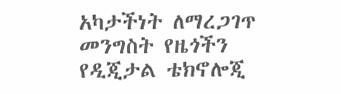አካታችነት ለማረጋገጥ መንግስት የዜጎችን የዲጂታል ቴክኖሎጂ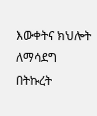እውቀትና ክህሎት ለማሳደግ በትኩረት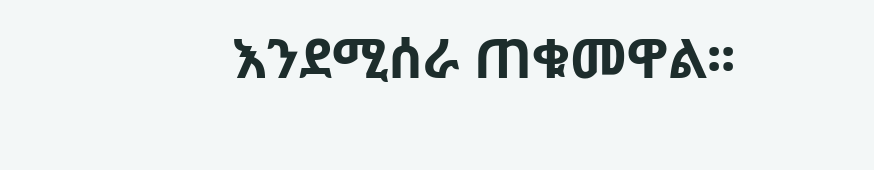እንደሚሰራ ጠቁመዋል፡፡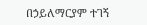በኃይለማርያም ተገኝ